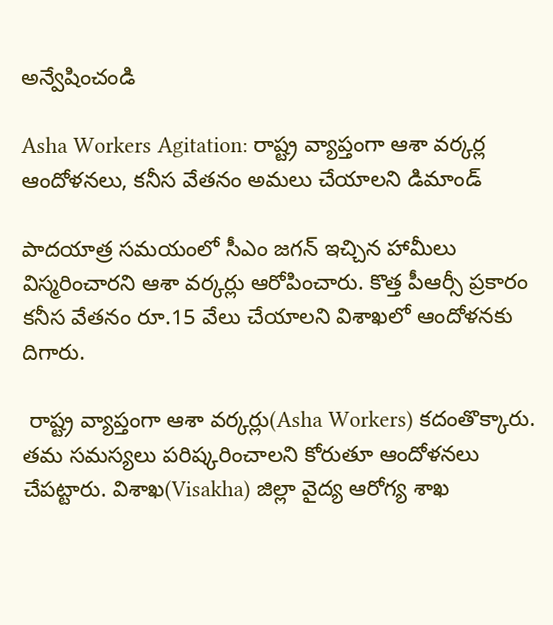అన్వేషించండి

Asha Workers Agitation: రాష్ట్ర వ్యాప్తంగా ఆశా వర్కర్ల ఆందోళనలు, కనీస వేతనం అమలు చేయాలని డిమాండ్

పాదయాత్ర సమయంలో సీఎం జగన్ ఇచ్చిన హామీలు విస్మరించారని ఆశా వర్కర్లు ఆరోపించారు. కొత్త పీఆర్సీ ప్రకారం కనీస వేతనం రూ.15 వేలు చేయాలని విశాఖలో ఆందోళనకు దిగారు.

 రాష్ట్ర వ్యాప్తంగా ఆశా వర్కర్లు(Asha Workers) కదంతొక్కారు. తమ సమస్యలు పరిష్కరించాలని కోరుతూ ఆందోళనలు చేపట్టారు. విశాఖ(Visakha) జిల్లా వైద్య ఆరోగ్య శాఖ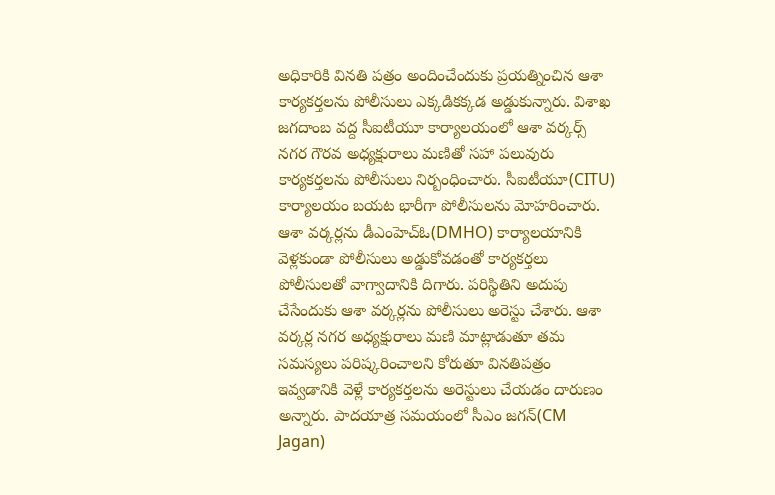అధికారికి వినతి పత్రం అందించేందుకు ప్రయత్నించిన ఆశా కార్యకర్తలను పోలీసులు ఎక్కడికక్కడ అడ్డుకున్నారు. విశాఖ జగదాంబ వద్ద సీఐటీయూ కార్యాలయంలో ఆశా వర్కర్స్ నగర గౌరవ అధ్యక్షురాలు మణితో సహా పలువురు కార్యకర్తలను పోలీసులు నిర్బంధించారు. సీఐటీయూ(CITU) కార్యాలయం బయట భారీగా పోలీసులను మోహరించారు. ఆశా వర్కర్లను డీఎంహెచ్ఓ(DMHO) కార్యాలయానికి వెళ్లకుండా పోలీసులు అడ్డుకోవడంతో కార్యకర్తలు పోలీసులతో వాగ్వాదానికి దిగారు. పరిస్థితిని అదుపు చేసేందుకు ఆశా వర్కర్లను పోలీసులు అరెస్టు చేశారు. ఆశా వర్కర్ల నగర అధ్యక్షురాలు మణి మాట్లాడుతూ తమ సమస్యలు పరిష్కరించాలని కోరుతూ వినతిపత్రం ఇవ్వడానికి వెళ్లే కార్యకర్తలను అరెస్టులు చేయడం దారుణం అన్నారు. పాదయాత్ర సమయంలో సీఎం జగన్(CM Jagan)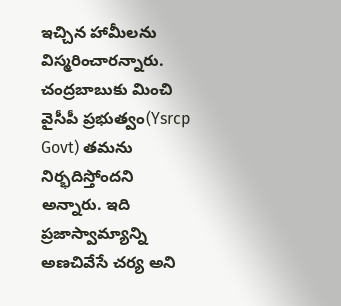ఇచ్చిన హామీలను విస్మరించారన్నారు. చంద్రబాబుకు మించి వైసీపీ ప్రభుత్వం(Ysrcp Govt) తమను నిర్భదిస్తోందని అన్నారు. ఇది ప్రజాస్వామ్యాన్ని అణచివేసే చర్య అని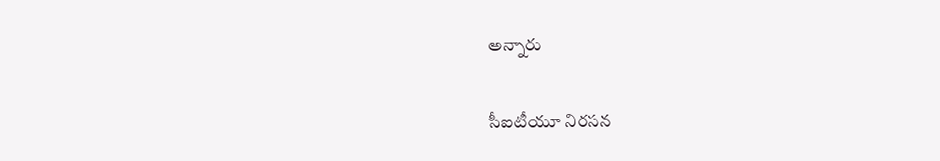అన్నారు

సీఐటీయూ నిరసన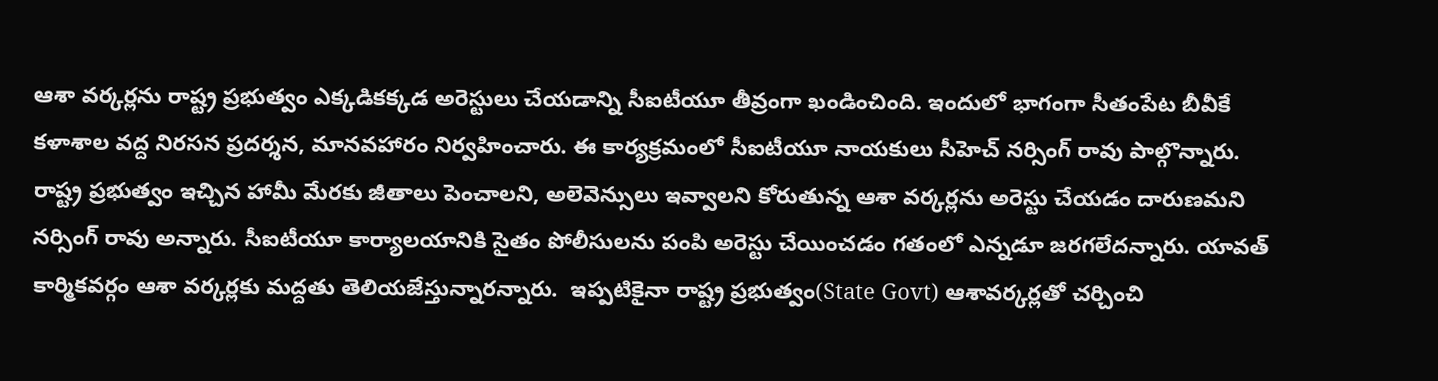ఆశా వర్కర్లను రాష్ట్ర ప్రభుత్వం ఎక్కడికక్కడ అరెస్టులు చేయడాన్ని సీఐటీయూ తీవ్రంగా ఖండించింది. ఇందులో భాగంగా సీతంపేట బీవీకే కళాశాల వద్ద నిరసన ప్రదర్శన, మానవహారం నిర్వహించారు. ఈ కార్యక్రమంలో సీఐటీయూ నాయకులు సీహెచ్ నర్సింగ్ రావు పాల్గొన్నారు. రాష్ట్ర ప్రభుత్వం ఇచ్చిన హామీ మేరకు జీతాలు పెంచాలని, అలెవెన్సులు ఇవ్వాలని కోరుతున్న ఆశా వర్కర్లను అరెస్టు చేయడం దారుణమని నర్సింగ్ రావు అన్నారు. సీఐటీయూ కార్యాలయానికి సైతం పోలీసులను పంపి అరెస్టు చేయించడం గతంలో ఎన్నడూ జరగలేదన్నారు. యావత్ కార్మికవర్గం ఆశా వర్కర్లకు మద్దతు తెలియజేస్తున్నారన్నారు.  ఇప్పటికైనా రాష్ట్ర ప్రభుత్వం(State Govt) ఆశావర్కర్లతో చర్చించి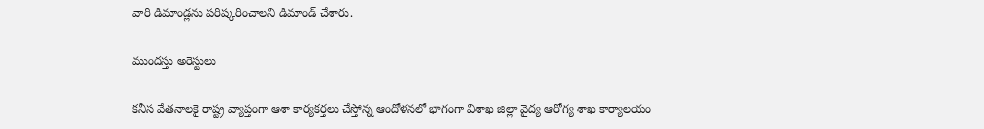వారి డిమాండ్లను పరిష్కరించాలని డిమాండ్ చేశారు.

ముందస్తు అరెస్టులు

కనీస వేతనాలకై రాష్ట్ర వ్యాప్తంగా ఆశా కార్యకర్తలు చేస్తోన్న ఆందోళనలో భాగంగా విశాఖ జిల్లా వైద్య ఆరోగ్య శాఖ కార్యాలయం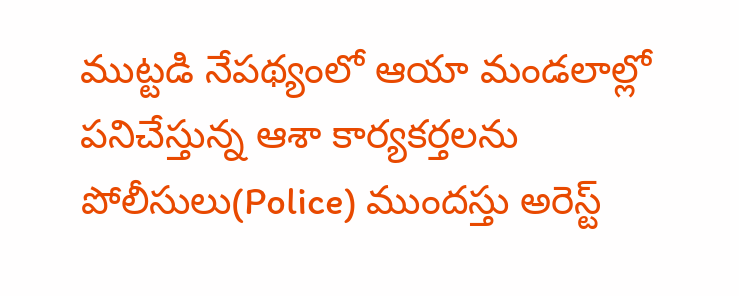ముట్టడి నేపథ్యంలో ఆయా మండలాల్లో పనిచేస్తున్న ఆశా కార్యకర్తలను పోలీసులు(Police) ముందస్తు అరెస్ట్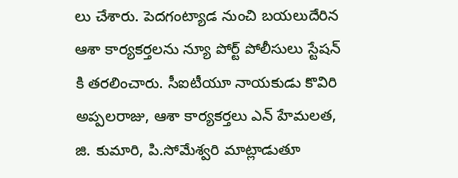లు చేశారు. పెదగంట్యాడ నుంచి బయలుదేరిన ఆశా కార్యకర్తలను న్యూ పోర్ట్ పోలీసులు స్టేషన్ కి తరలించారు. సీఐటీయూ నాయకుడు కొవిరి అప్పలరాజు, ఆశా కార్యకర్తలు ఎన్ హేమలత, జి. కుమారి, పి.సోమేశ్వరి మాట్లాడుతూ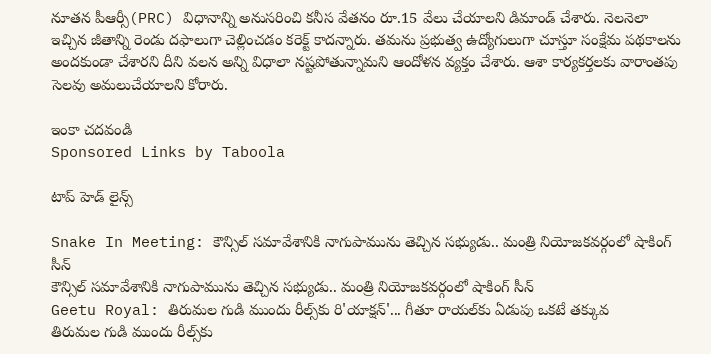నూతన పీఆర్సీ(PRC) విధానాన్ని అనుసరించి కనీస వేతనం రూ.15 వేలు చేయాలని డిమాండ్ చేశారు. నెలనెలా ఇచ్చిన జీతాన్ని రెండు దఫాలుగా చెల్లించడం కరెక్ట్ కాదన్నారు. తమను ప్రభుత్వ ఉద్యోగులుగా చూస్తూ సంక్షేమ పథకాలను అందకుండా చేశారని దీని వలన అన్ని విధాలా నష్టపోతున్నామని ఆందోళన వ్యక్తం చేశారు. ఆశా కార్యకర్తలకు వారాంతపు సెలవు అమలుచేయాలని కోరారు.

ఇంకా చదవండి
Sponsored Links by Taboola

టాప్ హెడ్ లైన్స్

Snake In Meeting: కౌన్సిల్ సమావేశానికి నాగుపామును తెచ్చిన సభ్యుడు.. మంత్రి నియోజకవర్గంలో షాకింగ్ సీన్
కౌన్సిల్ సమావేశానికి నాగుపామును తెచ్చిన సభ్యుడు.. మంత్రి నియోజకవర్గంలో షాకింగ్ సీన్
Geetu Royal: తిరుమల గుడి ముందు రీల్స్‌కు రి'యాక్షన్'... గీతూ రాయల్‌కు ఏడుపు ఒకటే తక్కువ
తిరుమల గుడి ముందు రీల్స్‌కు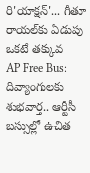రి'యాక్షన్'... గీతూ రాయల్‌కు ఏడుపు ఒకటే తక్కువ
AP Free Bus: దివ్యాంగులకు శుభవార్త.. ఆర్టీసీ బస్సుల్లో ఉచిత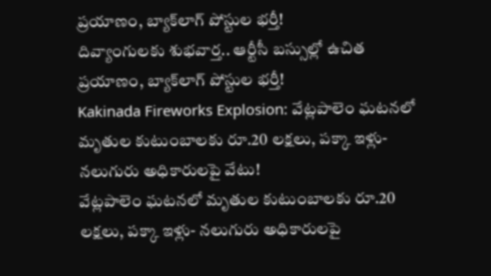ప్రయాణం, బ్యాక్‌లాగ్ పోస్టుల భర్తీ!
దివ్యాంగులకు శుభవార్త.. ఆర్టీసీ బస్సుల్లో ఉచిత ప్రయాణం, బ్యాక్‌లాగ్ పోస్టుల భర్తీ!
Kakinada Fireworks Explosion: వేట్లపాలెం ఘటనలో మృతుల కుటుంబాలకు రూ.20 లక్షలు, పక్కా ఇళ్లు- నలుగురు అధికారులపై వేటు!
వేట్లపాలెం ఘటనలో మృతుల కుటుంబాలకు రూ.20 లక్షలు, పక్కా ఇళ్లు- నలుగురు అధికారులపై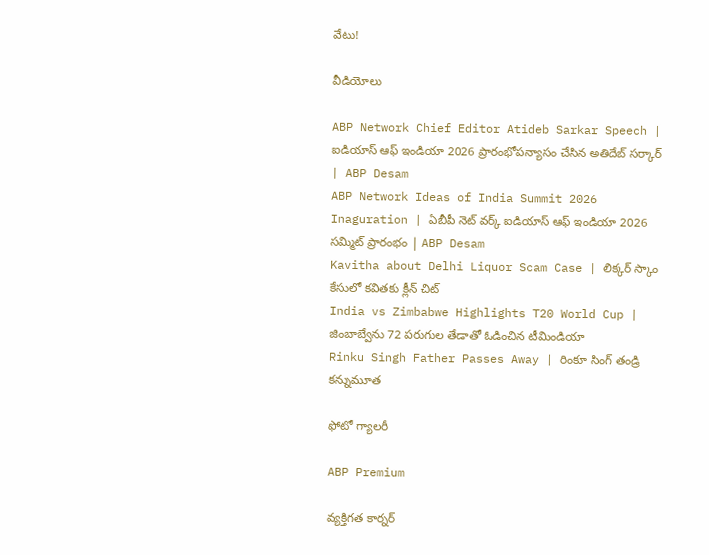వేటు!

వీడియోలు

ABP Network Chief Editor Atideb Sarkar Speech | ఐడియాస్ ఆఫ్ ఇండియా 2026 ప్రారంభోపన్యాసం చేసిన అతిదేబ్ సర్కార్ | ABP Desam
ABP Network Ideas of India Summit 2026 Inaguration | ఏబీపీ నెట్ వర్క్ ఐడియాస్ ఆఫ్ ఇండియా 2026 సమ్మిట్ ప్రారంభం | ABP Desam
Kavitha about Delhi Liquor Scam Case | లిక్కర్ స్కాం కేసులో కవితకు క్లీన్ చిట్
India vs Zimbabwe Highlights T20 World Cup | జింబాబ్వేను 72 పరుగుల తేడాతో ఓడించిన టీమిండియా
Rinku Singh Father Passes Away | రింకూ సింగ్ తండ్రి కన్నుమూత

ఫోటో గ్యాలరీ

ABP Premium

వ్యక్తిగత కార్నర్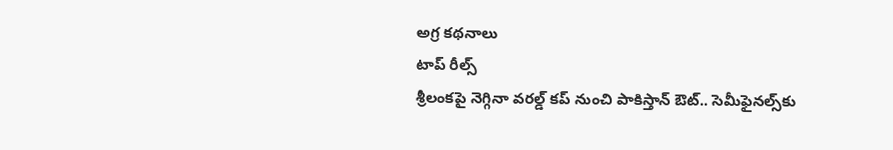అగ్ర కథనాలు
టాప్ రీల్స్
శ్రీలంకపై నెగ్గినా వరల్డ్ కప్ నుంచి పాకిస్తాన్ ఔట్.. సెమీఫైనల్స్‌కు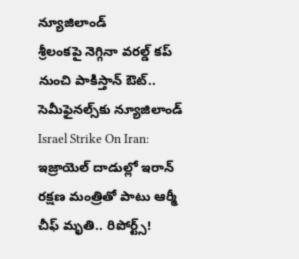న్యూజిలాండ్
శ్రీలంకపై నెగ్గినా వరల్డ్ కప్ నుంచి పాకిస్తాన్ ఔట్.. సెమీఫైనల్స్‌కు న్యూజిలాండ్
Israel Strike On Iran: ఇజ్రాయెల్ దాడుల్లో ఇరాన్ రక్షణ మంత్రితో పాటు ఆర్మీ చీఫ్ మృతి.. రిపోర్ట్స్!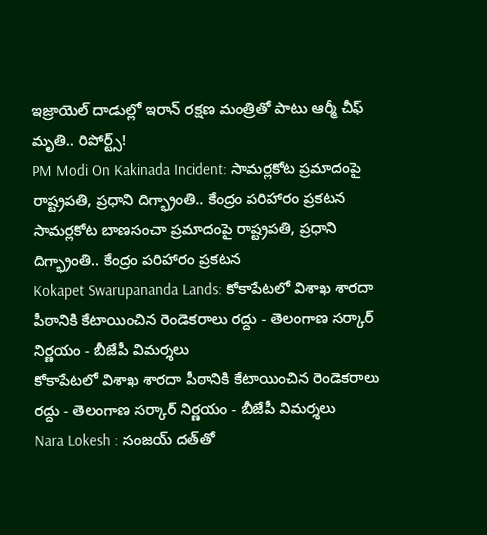ఇజ్రాయెల్ దాడుల్లో ఇరాన్ రక్షణ మంత్రితో పాటు ఆర్మీ చీఫ్ మృతి.. రిపోర్ట్స్!
PM Modi On Kakinada Incident: సామర్లకోట ప్రమాదంపై రాష్ట్రపతి, ప్రధాని దిగ్భ్రాంతి.. కేంద్రం పరిహారం ప్రకటన
సామర్లకోట బాణసంచా ప్రమాదంపై రాష్ట్రపతి, ప్రధాని దిగ్భ్రాంతి.. కేంద్రం పరిహారం ప్రకటన
Kokapet Swarupananda Lands: కోకాపేటలో విశాఖ శారదా పీఠానికి కేటాయించిన రెండెకరాలు రద్దు - తెలంగాణ సర్కార్ నిర్ణయం - బీజేపీ విమర్శలు
కోకాపేటలో విశాఖ శారదా పీఠానికి కేటాయించిన రెండెకరాలు రద్దు - తెలంగాణ సర్కార్ నిర్ణయం - బీజేపీ విమర్శలు
Nara Lokesh : సంజయ్ దత్‌తో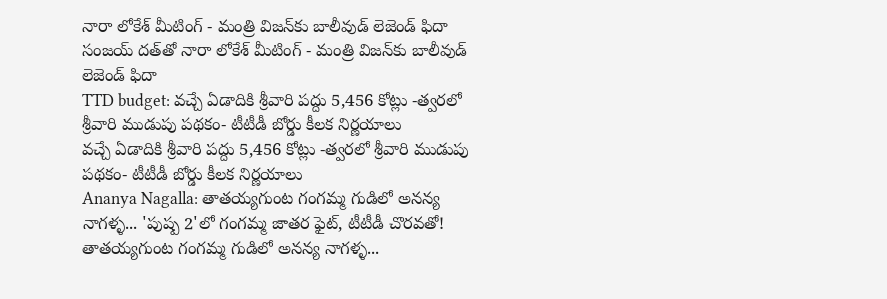నారా లోకేశ్ మీటింగ్ - మంత్రి విజన్‌కు బాలీవుడ్ లెజెండ్ ఫిదా
సంజయ్ దత్‌తో నారా లోకేశ్ మీటింగ్ - మంత్రి విజన్‌కు బాలీవుడ్ లెజెండ్ ఫిదా
TTD budget: వచ్చే ఏడాదికి శ్రీవారి పద్దు 5,456 కోట్లు -త్వరలో శ్రీవారి ముడుపు పథకం- టీటీడీ బోర్డు కీలక నిర్ణయాలు
వచ్చే ఏడాదికి శ్రీవారి పద్దు 5,456 కోట్లు -త్వరలో శ్రీవారి ముడుపు పథకం- టీటీడీ బోర్డు కీలక నిర్ణయాలు
Ananya Nagalla: తాతయ్యగుంట గంగమ్మ గుడిలో అనన్య నాగళ్ళ... 'పుష్ప 2'లో గంగమ్మ జాతర ఫైట్, టీటీడీ చొరవతో!
తాతయ్యగుంట గంగమ్మ గుడిలో అనన్య నాగళ్ళ...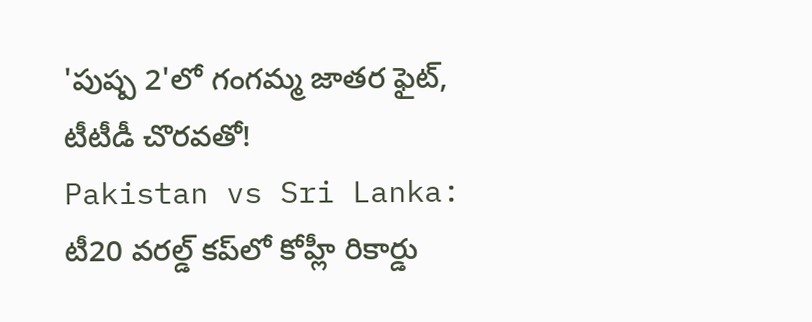'పుష్ప 2'లో గంగమ్మ జాతర ఫైట్, టీటీడీ చొరవతో!
Pakistan vs Sri Lanka: టీ20 వరల్డ్ కప్‌లో కోహ్లీ రికార్డు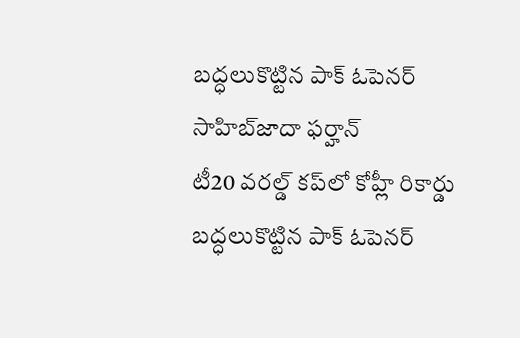బద్ధలుకొట్టిన పాక్ ఓపెనర్ సాహిబ్‌జాదా ఫర్హాన్
టీ20 వరల్డ్ కప్‌లో కోహ్లీ రికార్డు బద్ధలుకొట్టిన పాక్ ఓపెనర్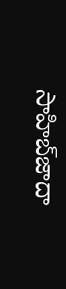సాహిబ్‌జాదా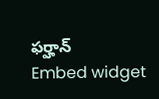ఫర్హాన్
Embed widget